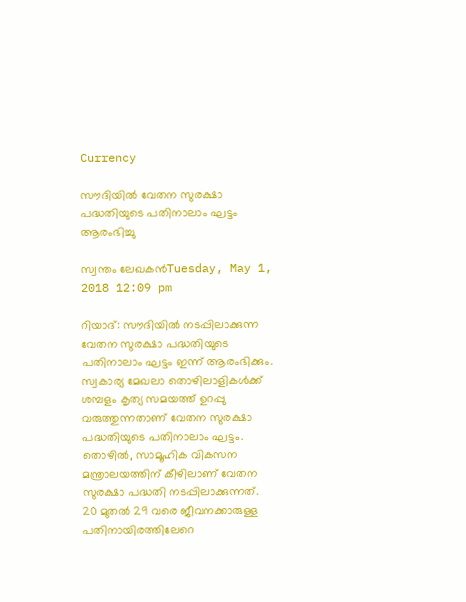Currency

സൗദിയില്‍ വേതന സുരക്ഷാ പദ്ധതിയുടെ പതിനാലാം ഘട്ടം ആരംഭിച്ചു

സ്വന്തം ലേഖകന്‍Tuesday, May 1, 2018 12:09 pm

റിയാദ്: സൗദിയില്‍ നടപ്പിലാക്കുന്ന വേതന സുരക്ഷാ പദ്ധതിയുടെ പതിനാലാം ഘട്ടം ഇന്ന് ആരംഭിക്കും. സ്വകാര്യ മേഖലാ തൊഴിലാളികള്‍ക്ക് ശമ്പളം കൃത്യ സമയത്ത് ഉറപ്പു വരുത്തുന്നതാണ് വേതന സുരക്ഷാ പദ്ധതിയുടെ പതിനാലാം ഘട്ടം. തൊഴില്‍, സാമൂഹിക വികസന മന്ത്രാലയത്തിന് കീഴിലാണ് വേതന സുരക്ഷാ പദ്ധതി നടപ്പിലാക്കുന്നത്. 20 മുതല്‍ 29 വരെ ജീവനക്കാരുള്ള പതിനായിരത്തിലേറെ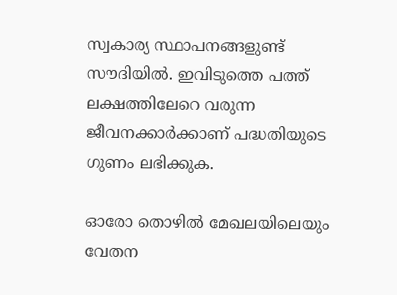സ്വകാര്യ സ്ഥാപനങ്ങളുണ്ട് സൗദിയില്‍. ഇവിടുത്തെ പത്ത് ലക്ഷത്തിലേറെ വരുന്ന ജീവനക്കാര്‍ക്കാണ് പദ്ധതിയുടെ ഗുണം ലഭിക്കുക.

ഓരോ തൊഴില്‍ മേഖലയിലെയും വേതന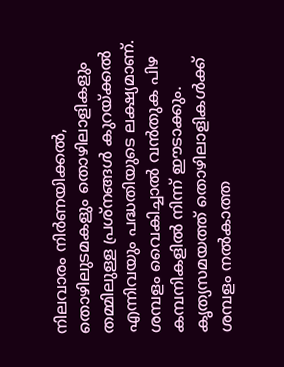നിലവാരം നിര്‍ണയിക്കല്‍, തൊഴിലുടമകളും തൊഴിലാളികളും തമ്മിലുള്ള പ്രശ്നങ്ങള്‍ കുറയ്ക്കല്‍ എന്നിവയും പദ്ധതിയുടെ ലക്ഷ്യമാണ്. ശമ്പളം വൈകിച്ചാല്‍ വന്‍തുക പിഴ കമ്പനികളില്‍ നിന്ന് ഈടാക്കും. കൃത്യസമയത്ത് തൊഴിലാളികള്‍ക്ക് ശമ്പളം നല്‍കാത്ത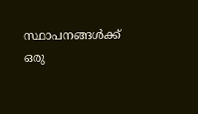സ്ഥാപനങ്ങള്‍ക്ക് ഒരു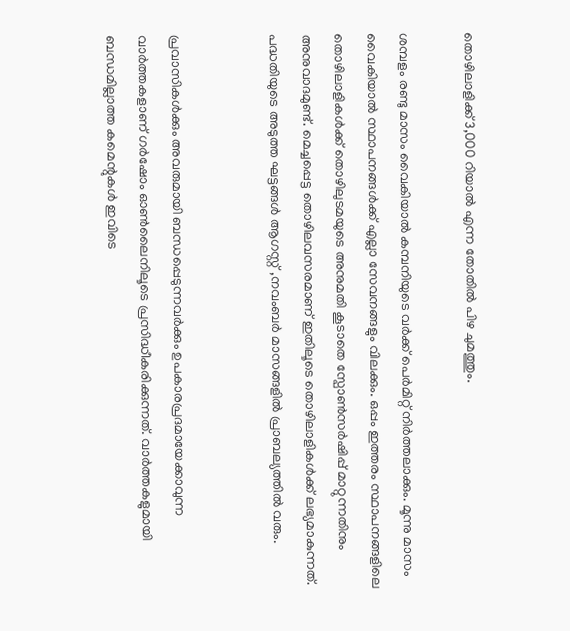തൊഴിലാളിക്ക് 3,000 റിയാല്‍ എന്ന തോതില്‍ പിഴ ചുമത്തും.

ശമ്പളം രണ്ടു മാസം വൈകിയാല്‍ കമ്പനിയുടെ വര്‍ക്ക് പെര്‍മിറ്റ് നിര്‍ത്തലാക്കും. മൂന്നു മാസം വൈകിയാല്‍ സ്ഥാപനങ്ങള്‍ക്ക് എല്ലാ സേവനങ്ങളും വിലക്കും. ഒപ്പം ഇത്തരം സ്ഥാപനങ്ങളിലെ തൊഴിലാളികള്‍ക്ക് തൊഴിലുടമയുടെ അനുമതി കൂടാതെ സ്പോണ്‍സര്‍ഷിപ്പ് മാറ്റുന്നതിനും അനുവാദമുണ്ട്. മെച്ചപ്പെട്ട തൊഴിലവസരമാണ് ഇതിലൂടെ തൊഴിലാളികള്‍ക്ക് ലഭ്യമാകുന്നത്. പദ്ധതിയുടെ അടുത്ത ഘട്ടങ്ങള്‍ ആഗസ്റ്റ് ,നവംബര്‍ മാസങ്ങളില്‍ പ്രാബല്യത്തില്‍ വരും.


പ്രവാസികൾക്കും അവരുമായി ബന്ധപ്പെടുന്നവർക്കും ഉപകാരപ്രദമായേക്കാവുന്ന വാർത്തകളാണ് ഗർഷോം ഓൺലൈനിലൂടെ പ്രസിദ്ധീകരിക്കുന്നത്. വാർത്തകളുമായി ബന്ധമില്ലാത്ത കമെന്റുകൾ ഇവിടെ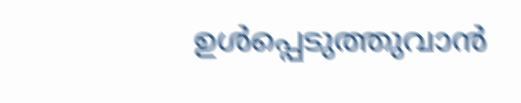ഉൾപ്പെടുത്തുവാൻ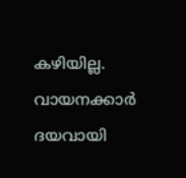കഴിയില്ല. വായനക്കാർ ദയവായി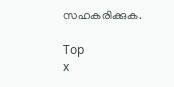സഹകരിക്കുക.

Top
x